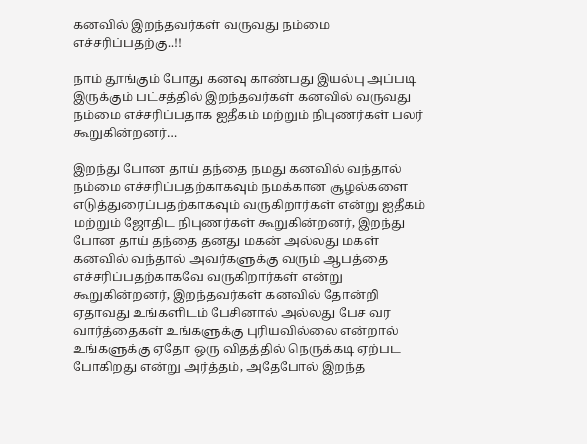கனவில் இறந்தவர்கள் வருவது நம்மை எச்சரிப்பதற்கு..!!

நாம் தூங்கும் போது கனவு காண்பது இயல்பு அப்படி இருக்கும் பட்சத்தில் இறந்தவர்கள் கனவில் வருவது நம்மை எச்சரிப்பதாக ஐதீகம் மற்றும் நிபுணர்கள் பலர் கூறுகின்றனர்…

இறந்து போன தாய் தந்தை நமது கனவில் வந்தால் நம்மை எச்சரிப்பதற்காகவும் நமக்கான சூழல்களை எடுத்துரைப்பதற்காகவும் வருகிறார்கள் என்று ஐதீகம் மற்றும் ஜோதிட நிபுணர்கள் கூறுகின்றனர், இறந்து போன தாய் தந்தை தனது மகன் அல்லது மகள் கனவில் வந்தால் அவர்களுக்கு வரும் ஆபத்தை எச்சரிப்பதற்காகவே வருகிறார்கள் என்று கூறுகின்றனர், இறந்தவர்கள் கனவில் தோன்றி ஏதாவது உங்களிடம் பேசினால் அல்லது பேச வர வார்த்தைகள் உங்களுக்கு புரியவில்லை என்றால் உங்களுக்கு ஏதோ ஒரு விதத்தில் நெருக்கடி ஏற்பட போகிறது என்று அர்த்தம், அதேபோல் இறந்த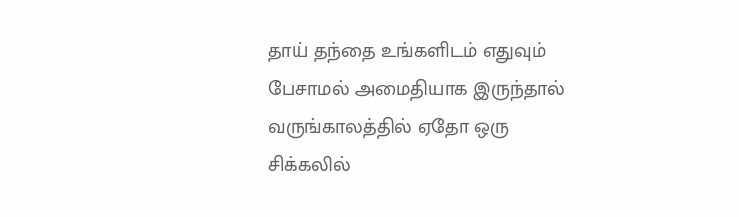தாய் தந்தை உங்களிடம் எதுவும் பேசாமல் அமைதியாக இருந்தால் வருங்காலத்தில் ஏதோ ஒரு சிக்கலில்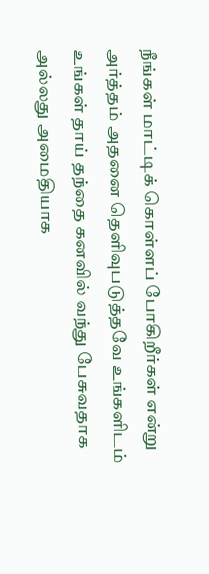நீங்கள் மாட்டிக் கொள்ளப் போகிறீர்கள் என்று அர்த்தம் அதனை தெளிவுபடுத்தவே உங்களிடம் உங்கள் தாய் தந்தை கனவில் வந்து பேசுவதாக அல்லது அமைதியாக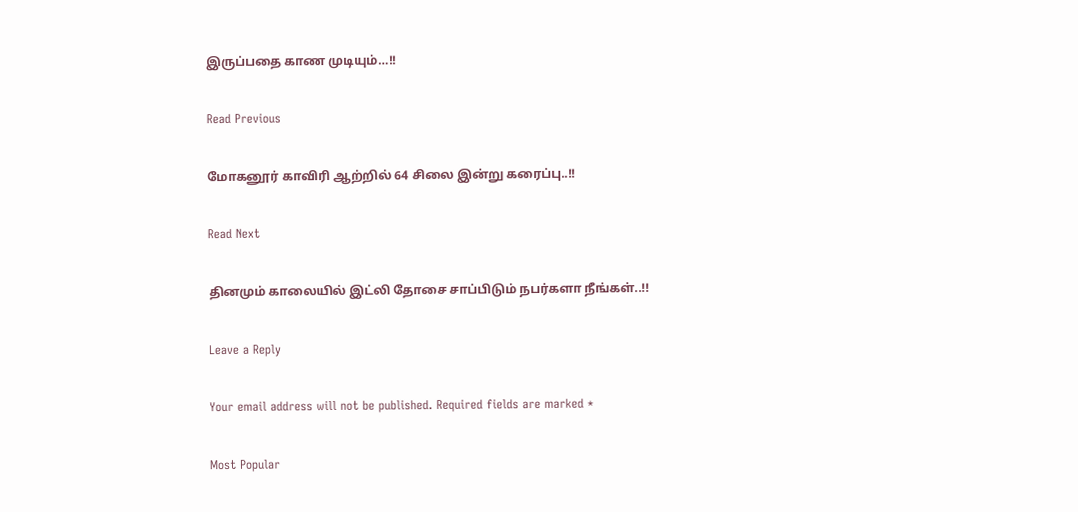இருப்பதை காண முடியும்…!!

Read Previous

மோகனூர் காவிரி ஆற்றில் 64 சிலை இன்று கரைப்பு..!!

Read Next

தினமும் காலையில் இட்லி தோசை சாப்பிடும் நபர்களா நீங்கள்..!!

Leave a Reply

Your email address will not be published. Required fields are marked *

Most Popular